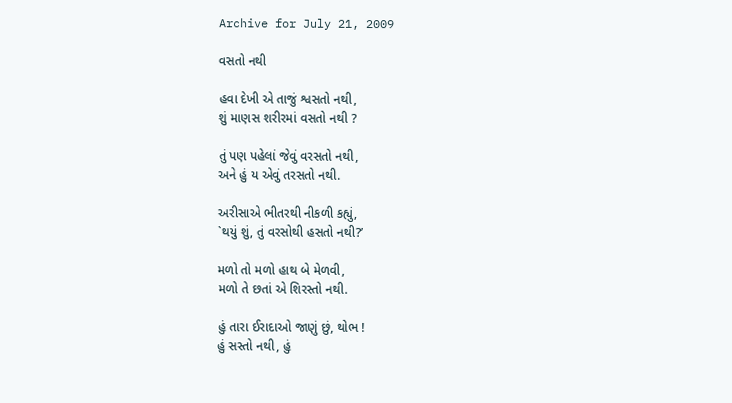Archive for July 21, 2009

વસતો નથી

હવા દેખી એ તાજું શ્વસતો નથી,
શું માણસ શરીરમાં વસતો નથી ?

તું પણ પહેલાં જેવું વરસતો નથી,
અને હું ય એવું તરસતો નથી.

અરીસાએ ભીતરથી નીકળી કહ્યું,
`થયું શું, તું વરસોથી હસતો નથી?’

મળો તો મળો હાથ બે મેળવી,
મળો તે છતાં એ શિરસ્તો નથી.

હું તારા ઈરાદાઓ જાણું છું, થોભ !
હું સસ્તો નથી, હું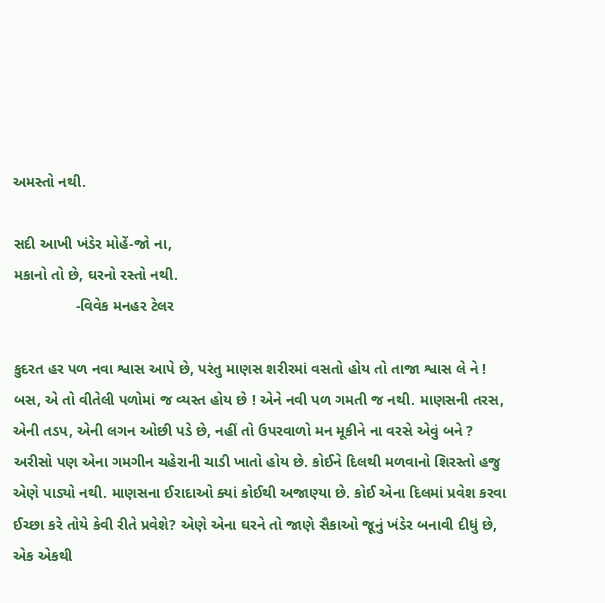અમસ્તો નથી.

સદી આખી ખંડેર મોહેં-જો ના,
મકાનો તો છે, ઘરનો રસ્તો નથી.
               -વિવેક મનહર ટેલર

કુદરત હર પળ નવા શ્વાસ આપે છે, પરંતુ માણસ શરીરમાં વસતો હોય તો તાજા શ્વાસ લે ને !
બસ, એ તો વીતેલી પળોમાં જ વ્યસ્ત હોય છે ! એને નવી પળ ગમતી જ નથી. માણસની તરસ,
એની તડપ, એની લગન ઓછી પડે છે, નહીં તો ઉપરવાળો મન મૂકીને ના વરસે એવું બને ?
અરીસો પણ એના ગમગીન ચહેરાની ચાડી ખાતો હોય છે. કોઈને દિલથી મળવાનો શિરસ્તો હજુ
એણે પાડ્યો નથી. માણસના ઈરાદાઓ ક્યાં કોઈથી અજાણ્યા છે. કોઈ એના દિલમાં પ્રવેશ કરવા
ઈચ્છા કરે તોયે કેવી રીતે પ્રવેશે? એણે એના ઘરને તો જાણે સૈકાઓ જૂનું ખંડેર બનાવી દીધું છે,
એક એકથી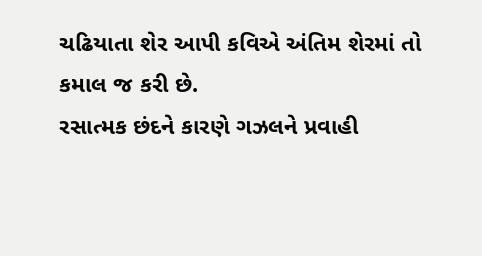ચઢિયાતા શેર આપી કવિએ અંતિમ શેરમાં તો કમાલ જ કરી છે.
રસાત્મક છંદને કારણે ગઝલને પ્રવાહી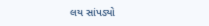લય સાંપડ્યો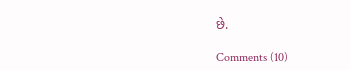છે.

Comments (10)